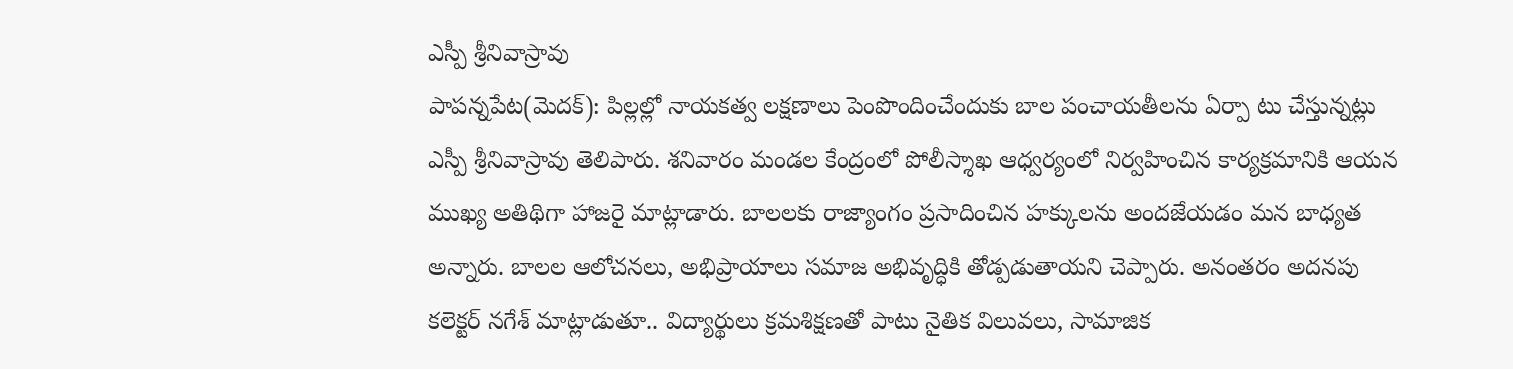ఎస్పీ శ్రీనివాస్రావు
పాపన్నపేట(మెదక్): పిల్లల్లో నాయకత్వ లక్షణాలు పెంపొందించేందుకు బాల పంచాయతీలను ఏర్పా టు చేస్తున్నట్లు ఎస్పీ శ్రీనివాస్రావు తెలిపారు. శనివారం మండల కేంద్రంలో పోలీస్శాఖ ఆధ్వర్యంలో నిర్వహించిన కార్యక్రమానికి ఆయన ముఖ్య అతిథిగా హాజరై మాట్లాడారు. బాలలకు రాజ్యాంగం ప్రసాదించిన హక్కులను అందజేయడం మన బాధ్యత అన్నారు. బాలల ఆలోచనలు, అభిప్రాయాలు సమాజ అభివృద్ధికి తోడ్పడుతాయని చెప్పారు. అనంతరం అదనపు కలెక్టర్ నగేశ్ మాట్లాడుతూ.. విద్యార్థులు క్రమశిక్షణతో పాటు నైతిక విలువలు, సామాజిక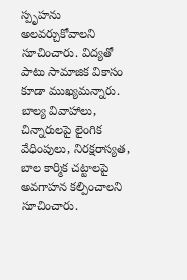స్పృహను అలవర్చుకోవాలని సూచించారు. విద్యతో పాటు సామాజిక వికాసం కూడా ముఖ్యమన్నారు. బాల్య వివాహాలు, చిన్నారులపై లైంగిక వేధింపులు, నిరక్షరాస్యత, బాల కార్మిక చట్టాలపై అవగాహన కల్పించాలని సూచించారు.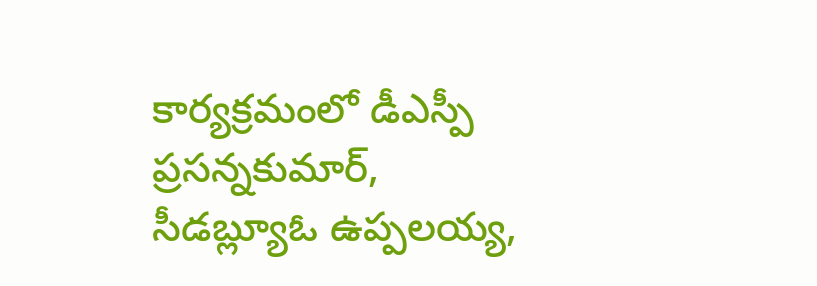కార్యక్రమంలో డీఎస్పీ ప్రసన్నకుమార్, సీడబ్ల్యూఓ ఉప్పలయ్య,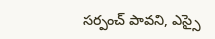సర్పంచ్ పావని, ఎస్సై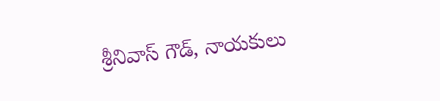శ్రీనివాస్ గౌడ్, నాయకులు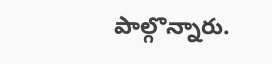పాల్గొన్నారు.